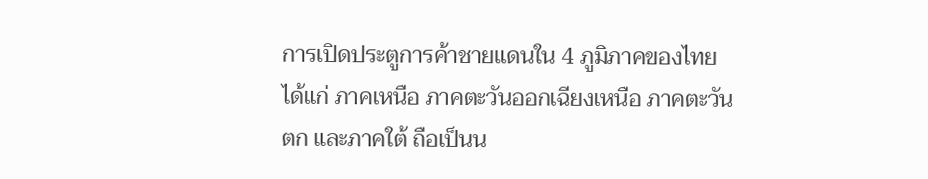การเปิดประตูการค้าชายแดนใน 4 ภูมิภาคของไทย ได้แก่ ภาคเหนือ ภาคตะวันออกเฉียงเหนือ ภาคตะวันตก และภาคใต้ ถือเป็นน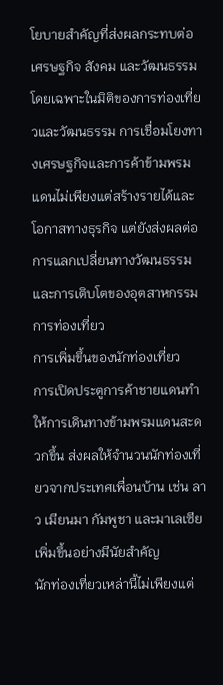โยบายสำคัญที่ส่งผลกระทบต่อเศรษฐกิจ สังคม และวัฒนธรรม โดยเฉพาะในมิติของการท่องเที่ยวและวัฒนธรรม การเชื่อมโยงทางเศรษฐกิจและการค้าข้ามพรมแดนไม่เพียงแต่สร้างรายได้และโอกาสทางธุรกิจ แต่ยังส่งผลต่อการแลกเปลี่ยนทางวัฒนธรรมและการเติบโตของอุตสาหกรรมการท่องเที่ยว
การเพิ่มขึ้นของนักท่องเที่ยว
การเปิดประตูการค้าชายแดนทำให้การเดินทางข้ามพรมแดนสะดวกขึ้น ส่งผลให้จำนวนนักท่องเที่ยวจากประเทศเพื่อนบ้าน เช่น ลาว เมียนมา กัมพูชา และมาเลเซีย เพิ่มขึ้นอย่างมีนัยสำคัญ
นักท่องเที่ยวเหล่านี้ไม่เพียงแต่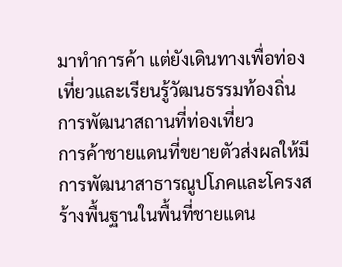มาทำการค้า แต่ยังเดินทางเพื่อท่องเที่ยวและเรียนรู้วัฒนธรรมท้องถิ่น
การพัฒนาสถานที่ท่องเที่ยว
การค้าชายแดนที่ขยายตัวส่งผลให้มีการพัฒนาสาธารณูปโภคและโครงสร้างพื้นฐานในพื้นที่ชายแดน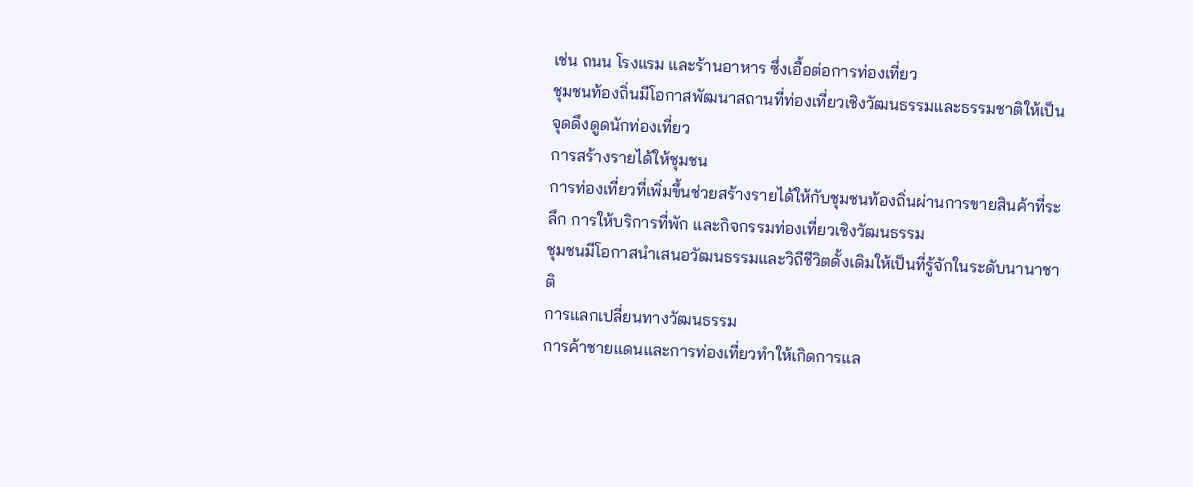เช่น ถนน โรงแรม และร้านอาหาร ซึ่งเอื้อต่อการท่องเที่ยว
ชุมชนท้องถิ่นมีโอกาสพัฒนาสถานที่ท่องเที่ยวเชิงวัฒนธรรมและธรรมชาติให้เป็นจุดดึงดูดนักท่องเที่ยว
การสร้างรายได้ให้ชุมชน
การท่องเที่ยวที่เพิ่มขึ้นช่วยสร้างรายได้ให้กับชุมชนท้องถิ่นผ่านการขายสินค้าที่ระลึก การให้บริการที่พัก และกิจกรรมท่องเที่ยวเชิงวัฒนธรรม
ชุมชนมีโอกาสนำเสนอวัฒนธรรมและวิถีชีวิตดั้งเดิมให้เป็นที่รู้จักในระดับนานาชาติ
การแลกเปลี่ยนทางวัฒนธรรม
การค้าชายแดนและการท่องเที่ยวทำให้เกิดการแล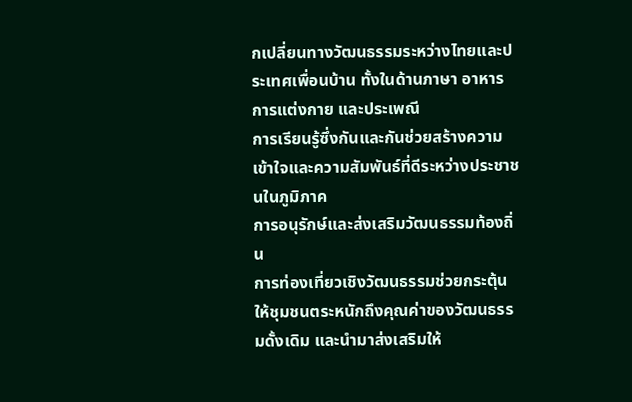กเปลี่ยนทางวัฒนธรรมระหว่างไทยและประเทศเพื่อนบ้าน ทั้งในด้านภาษา อาหาร การแต่งกาย และประเพณี
การเรียนรู้ซึ่งกันและกันช่วยสร้างความเข้าใจและความสัมพันธ์ที่ดีระหว่างประชาชนในภูมิภาค
การอนุรักษ์และส่งเสริมวัฒนธรรมท้องถิ่น
การท่องเที่ยวเชิงวัฒนธรรมช่วยกระตุ้นให้ชุมชนตระหนักถึงคุณค่าของวัฒนธรรมดั้งเดิม และนำมาส่งเสริมให้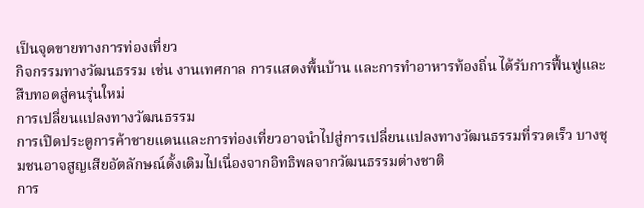เป็นจุดขายทางการท่องเที่ยว
กิจกรรมทางวัฒนธรรม เช่น งานเทศกาล การแสดงพื้นบ้าน และการทำอาหารท้องถิ่น ได้รับการฟื้นฟูและสืบทอดสู่คนรุ่นใหม่
การเปลี่ยนแปลงทางวัฒนธรรม
การเปิดประตูการค้าชายแดนและการท่องเที่ยวอาจนำไปสู่การเปลี่ยนแปลงทางวัฒนธรรมที่รวดเร็ว บางชุมชนอาจสูญเสียอัตลักษณ์ดั้งเดิมไปเนื่องจากอิทธิพลจากวัฒนธรรมต่างชาติ
การ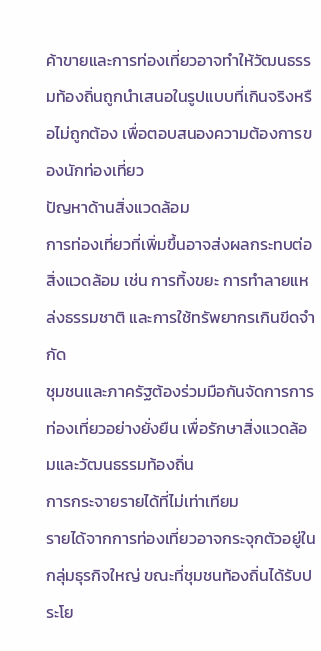ค้าขายและการท่องเที่ยวอาจทำให้วัฒนธรรมท้องถิ่นถูกนำเสนอในรูปแบบที่เกินจริงหรือไม่ถูกต้อง เพื่อตอบสนองความต้องการของนักท่องเที่ยว
ปัญหาด้านสิ่งแวดล้อม
การท่องเที่ยวที่เพิ่มขึ้นอาจส่งผลกระทบต่อสิ่งแวดล้อม เช่น การทิ้งขยะ การทำลายแหล่งธรรมชาติ และการใช้ทรัพยากรเกินขีดจำกัด
ชุมชนและภาครัฐต้องร่วมมือกันจัดการการท่องเที่ยวอย่างยั่งยืน เพื่อรักษาสิ่งแวดล้อมและวัฒนธรรมท้องถิ่น
การกระจายรายได้ที่ไม่เท่าเทียม
รายได้จากการท่องเที่ยวอาจกระจุกตัวอยู่ในกลุ่มธุรกิจใหญ่ ขณะที่ชุมชนท้องถิ่นได้รับประโย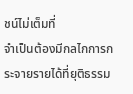ชน์ไม่เต็มที่
จำเป็นต้องมีกลไกการกระจายรายได้ที่ยุติธรรม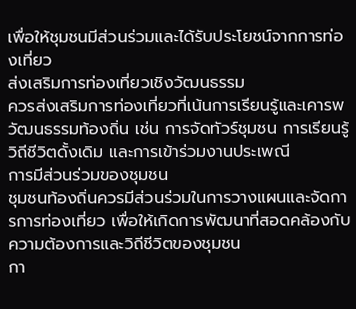เพื่อให้ชุมชนมีส่วนร่วมและได้รับประโยชน์จากการท่องเที่ยว
ส่งเสริมการท่องเที่ยวเชิงวัฒนธรรม
ควรส่งเสริมการท่องเที่ยวที่เน้นการเรียนรู้และเคารพวัฒนธรรมท้องถิ่น เช่น การจัดทัวร์ชุมชน การเรียนรู้วิถีชีวิตดั้งเดิม และการเข้าร่วมงานประเพณี
การมีส่วนร่วมของชุมชน
ชุมชนท้องถิ่นควรมีส่วนร่วมในการวางแผนและจัดการการท่องเที่ยว เพื่อให้เกิดการพัฒนาที่สอดคล้องกับความต้องการและวิถีชีวิตของชุมชน
กา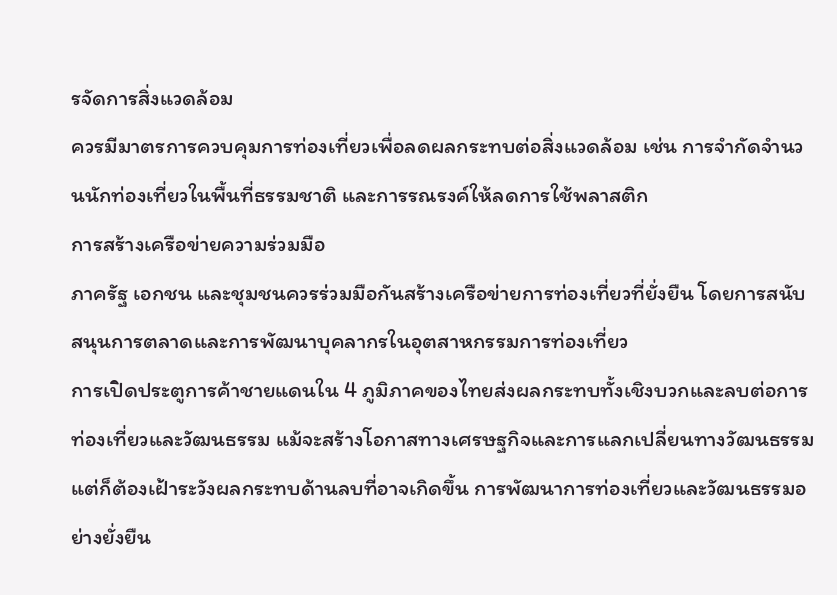รจัดการสิ่งแวดล้อม
ควรมีมาตรการควบคุมการท่องเที่ยวเพื่อลดผลกระทบต่อสิ่งแวดล้อม เช่น การจำกัดจำนวนนักท่องเที่ยวในพื้นที่ธรรมชาติ และการรณรงค์ให้ลดการใช้พลาสติก
การสร้างเครือข่ายความร่วมมือ
ภาครัฐ เอกชน และชุมชนควรร่วมมือกันสร้างเครือข่ายการท่องเที่ยวที่ยั่งยืน โดยการสนับสนุนการตลาดและการพัฒนาบุคลากรในอุตสาหกรรมการท่องเที่ยว
การเปิดประตูการค้าชายแดนใน 4 ภูมิภาคของไทยส่งผลกระทบทั้งเชิงบวกและลบต่อการท่องเที่ยวและวัฒนธรรม แม้จะสร้างโอกาสทางเศรษฐกิจและการแลกเปลี่ยนทางวัฒนธรรม แต่ก็ต้องเฝ้าระวังผลกระทบด้านลบที่อาจเกิดขึ้น การพัฒนาการท่องเที่ยวและวัฒนธรรมอย่างยั่งยืน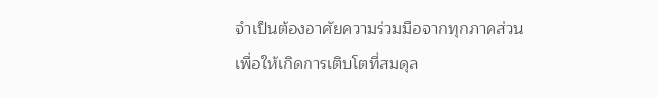จำเป็นต้องอาศัยความร่วมมือจากทุกภาคส่วน เพื่อให้เกิดการเติบโตที่สมดุล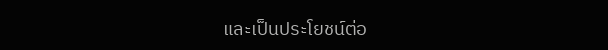และเป็นประโยชน์ต่อ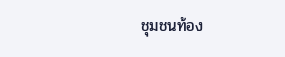ชุมชนท้อง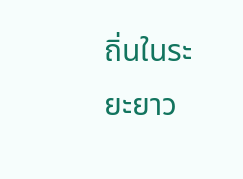ถิ่นในระยะยาว